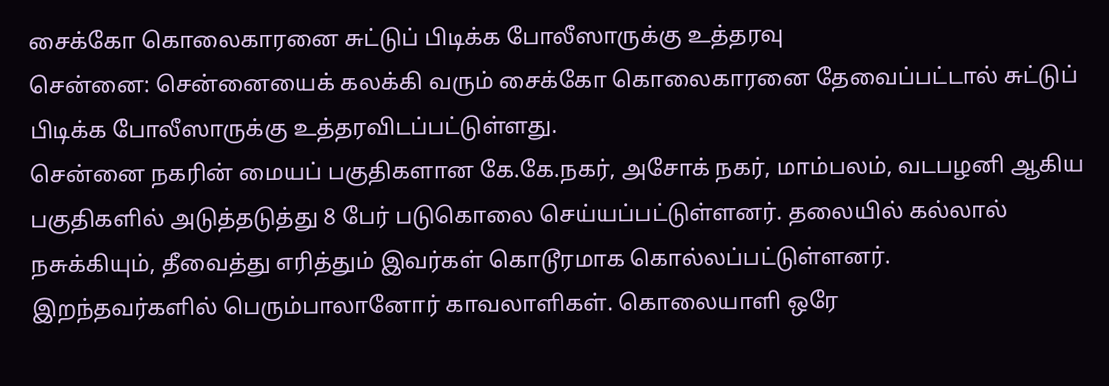சைக்கோ கொலைகாரனை சுட்டுப் பிடிக்க போலீஸாருக்கு உத்தரவு
சென்னை: சென்னையைக் கலக்கி வரும் சைக்கோ கொலைகாரனை தேவைப்பட்டால் சுட்டுப் பிடிக்க போலீஸாருக்கு உத்தரவிடப்பட்டுள்ளது.
சென்னை நகரின் மையப் பகுதிகளான கே.கே.நகர், அசோக் நகர், மாம்பலம், வடபழனி ஆகிய பகுதிகளில் அடுத்தடுத்து 8 பேர் படுகொலை செய்யப்பட்டுள்ளனர். தலையில் கல்லால் நசுக்கியும், தீவைத்து எரித்தும் இவர்கள் கொடூரமாக கொல்லப்பட்டுள்ளனர்.
இறந்தவர்களில் பெரும்பாலானோர் காவலாளிகள். கொலையாளி ஒரே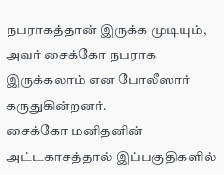நபராகத்தான் இருக்க முடியும், அவர் சைக்கோ நபராக இருக்கலாம் என போலீஸார் கருதுகின்றனர்.
சைக்கோ மனிதனின் அட்டகாசத்தால் இப்பகுதிகளில்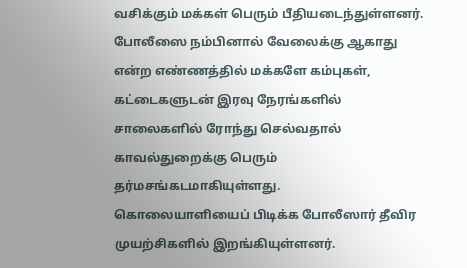வசிக்கும் மக்கள் பெரும் பீதியடைந்துள்ளனர். போலீஸை நம்பினால் வேலைக்கு ஆகாது என்ற எண்ணத்தில் மக்களே கம்புகள், கட்டைகளுடன் இரவு நேரங்களில் சாலைகளில் ரோந்து செல்வதால் காவல்துறைக்கு பெரும் தர்மசங்கடமாகியுள்ளது.
கொலையாளியைப் பிடிக்க போலீஸார் தீவிர முயற்சிகளில் இறங்கியுள்ளனர்.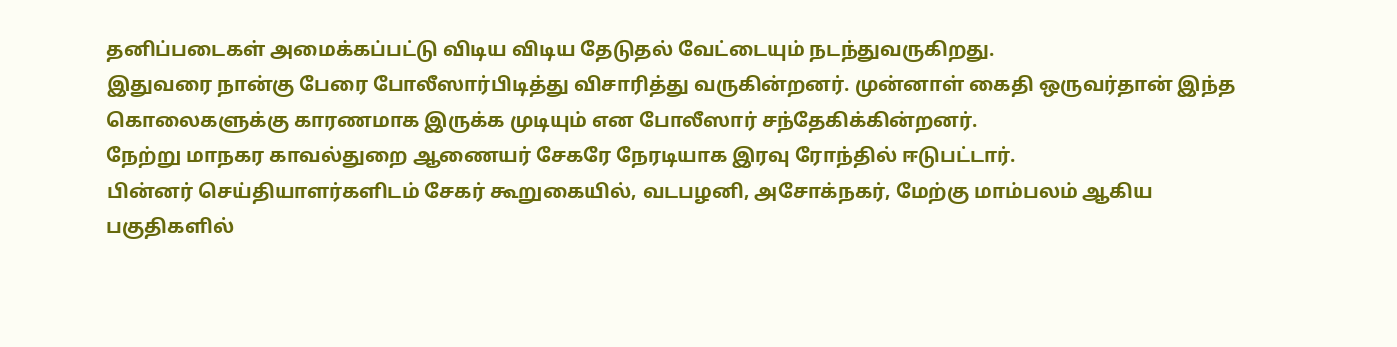தனிப்படைகள் அமைக்கப்பட்டு விடிய விடிய தேடுதல் வேட்டையும் நடந்துவருகிறது.
இதுவரை நான்கு பேரை போலீஸார்பிடித்து விசாரித்து வருகின்றனர். முன்னாள் கைதி ஒருவர்தான் இந்த கொலைகளுக்கு காரணமாக இருக்க முடியும் என போலீஸார் சந்தேகிக்கின்றனர்.
நேற்று மாநகர காவல்துறை ஆணையர் சேகரே நேரடியாக இரவு ரோந்தில் ஈடுபட்டார்.
பின்னர் செய்தியாளர்களிடம் சேகர் கூறுகையில், வடபழனி, அசோக்நகர், மேற்கு மாம்பலம் ஆகிய பகுதிகளில்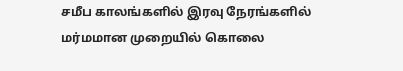சமீப காலங்களில் இரவு நேரங்களில் மர்மமான முறையில் கொலை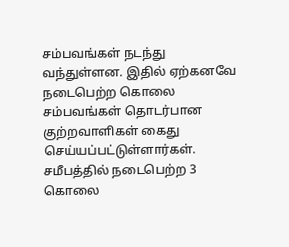சம்பவங்கள் நடந்து வந்துள்ளன. இதில் ஏற்கனவே நடைபெற்ற கொலை சம்பவங்கள் தொடர்பான குற்றவாளிகள் கைது செய்யப்பட்டுள்ளார்கள்.
சமீபத்தில் நடைபெற்ற 3 கொலை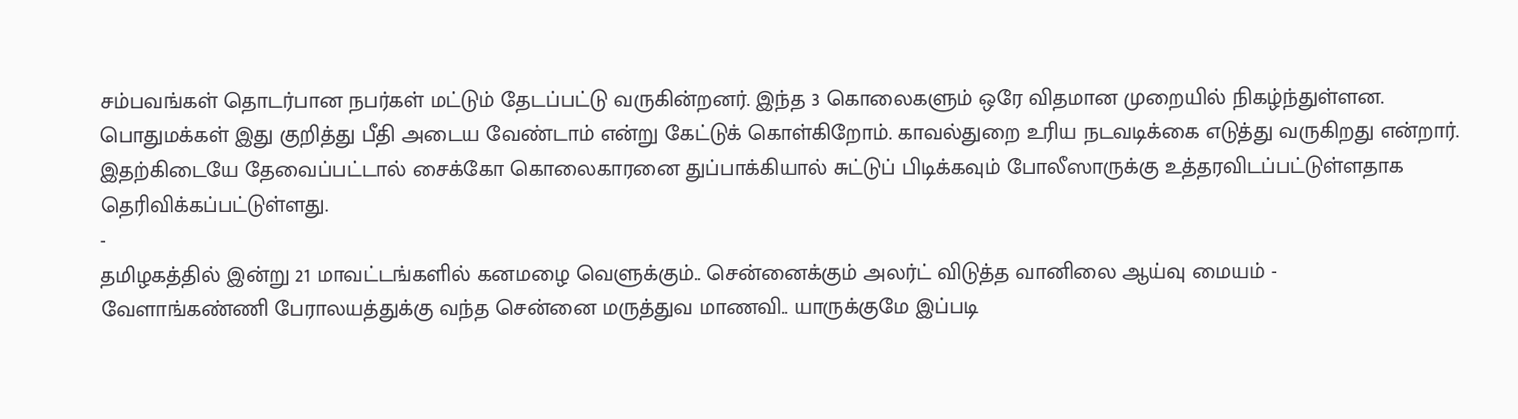சம்பவங்கள் தொடர்பான நபர்கள் மட்டும் தேடப்பட்டு வருகின்றனர். இந்த 3 கொலைகளும் ஒரே விதமான முறையில் நிகழ்ந்துள்ளன. பொதுமக்கள் இது குறித்து பீதி அடைய வேண்டாம் என்று கேட்டுக் கொள்கிறோம். காவல்துறை உரிய நடவடிக்கை எடுத்து வருகிறது என்றார்.
இதற்கிடையே தேவைப்பட்டால் சைக்கோ கொலைகாரனை துப்பாக்கியால் சுட்டுப் பிடிக்கவும் போலீஸாருக்கு உத்தரவிடப்பட்டுள்ளதாக தெரிவிக்கப்பட்டுள்ளது.
-
தமிழகத்தில் இன்று 21 மாவட்டங்களில் கனமழை வெளுக்கும்.. சென்னைக்கும் அலர்ட் விடுத்த வானிலை ஆய்வு மையம் -
வேளாங்கண்ணி பேராலயத்துக்கு வந்த சென்னை மருத்துவ மாணவி.. யாருக்குமே இப்படி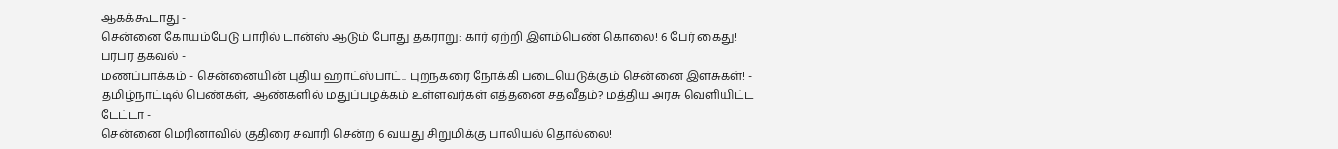ஆகக்கூடாது -
சென்னை கோயம்பேடு பாரில் டான்ஸ் ஆடும் போது தகராறு: கார் ஏற்றி இளம்பெண் கொலை! 6 பேர் கைது! பரபர தகவல் -
மணப்பாக்கம் - சென்னையின் புதிய ஹாட்ஸ்பாட்.. புறநகரை நோக்கி படையெடுக்கும் சென்னை இளசுகள்! -
தமிழ்நாட்டில் பெண்கள், ஆண்களில் மதுப்பழக்கம் உள்ளவர்கள் எத்தனை சதவீதம்? மத்திய அரசு வெளியிட்ட டேட்டா -
சென்னை மெரினாவில் குதிரை சவாரி சென்ற 6 வயது சிறுமிக்கு பாலியல் தொல்லை!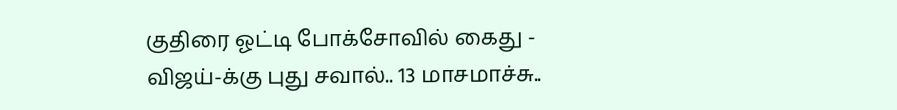குதிரை ஓட்டி போக்சோவில் கைது -
விஜய்-க்கு புது சவால்.. 13 மாசமாச்சு..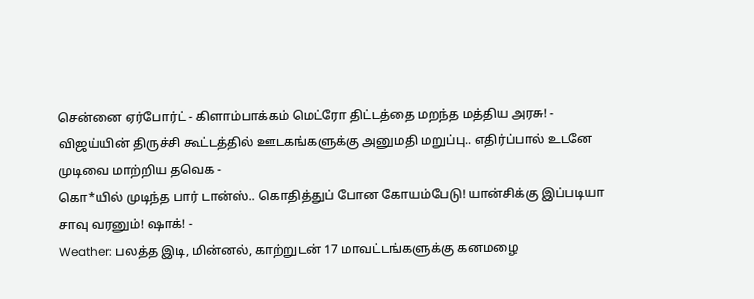சென்னை ஏர்போர்ட் - கிளாம்பாக்கம் மெட்ரோ திட்டத்தை மறந்த மத்திய அரசு! -
விஜய்யின் திருச்சி கூட்டத்தில் ஊடகங்களுக்கு அனுமதி மறுப்பு.. எதிர்ப்பால் உடனே முடிவை மாற்றிய தவெக -
கொ*யில் முடிந்த பார் டான்ஸ்.. கொதித்துப் போன கோயம்பேடு! யான்சிக்கு இப்படியா சாவு வரனும்! ஷாக்! -
Weather: பலத்த இடி, மின்னல், காற்றுடன் 17 மாவட்டங்களுக்கு கனமழை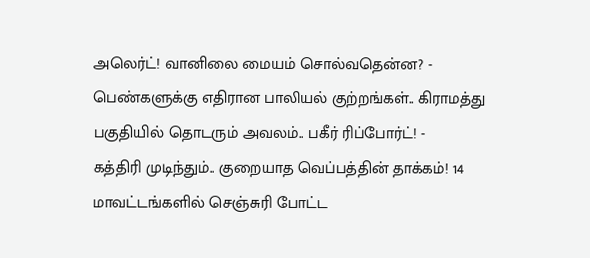அலெர்ட்! வானிலை மையம் சொல்வதென்ன? -
பெண்களுக்கு எதிரான பாலியல் குற்றங்கள்.. கிராமத்து பகுதியில் தொடரும் அவலம்.. பகீர் ரிப்போர்ட்! -
கத்திரி முடிந்தும்.. குறையாத வெப்பத்தின் தாக்கம்! 14 மாவட்டங்களில் செஞ்சுரி போட்ட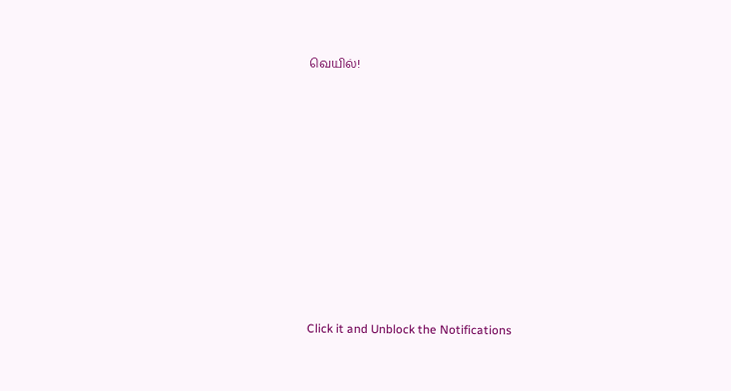வெயில்!












Click it and Unblock the Notifications